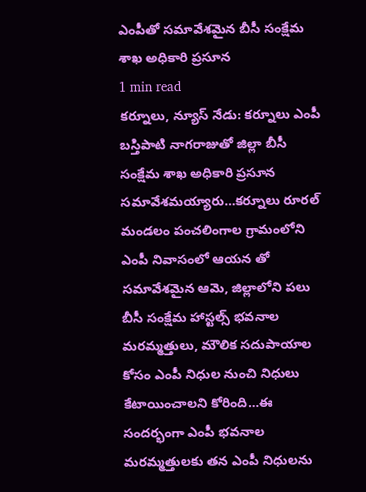ఎంపీతో సమావేశమైన బీసీ సంక్షేమ శాఖ అధికారి ప్రసూన
1 min read
కర్నూలు, న్యూస్ నేడు: కర్నూలు ఎంపీ బస్తిపాటి నాగరాజుతో జిల్లా బీసీ సంక్షేమ శాఖ అధికారి ప్రసూన సమావేశమయ్యారు…కర్నూలు రూరల్ మండలం పంచలింగాల గ్రామంలోని ఎంపీ నివాసంలో ఆయన తో సమావేశమైన ఆమె, జిల్లాలోని పలు బీసీ సంక్షేమ హాస్టల్స్ భవనాల మరమ్మత్తులు, మౌలిక సదుపాయాల కోసం ఎంపీ నిధుల నుంచి నిధులు కేటాయించాలని కోరింది…ఈ సందర్భంగా ఎంపీ భవనాల మరమ్మత్తులకు తన ఎంపీ నిధులను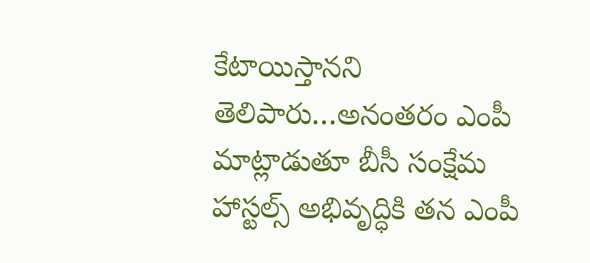కేటాయిస్తానని తెలిపారు…అనంతరం ఎంపీ మాట్లాడుతూ బీసీ సంక్షేమ హాస్టల్స్ అభివృద్ధికి తన ఎంపీ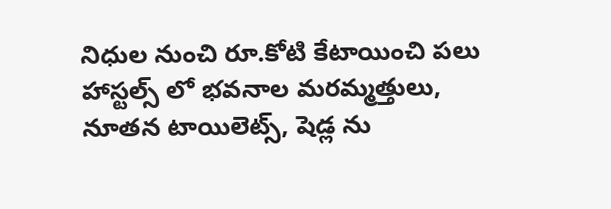నిధుల నుంచి రూ.కోటి కేటాయించి పలు హాస్టల్స్ లో భవనాల మరమ్మత్తులు, నూతన టాయిలెట్స్, షెడ్ల ను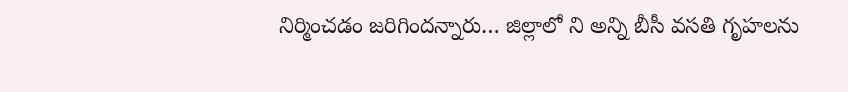నిర్మించడం జరిగిందన్నారు… జిల్లాలో ని అన్ని బీసీ వసతి గృహలను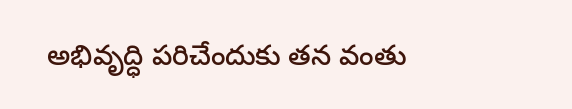అభివృద్ధి పరిచేందుకు తన వంతు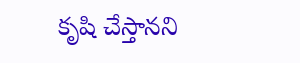కృషి చేస్తానని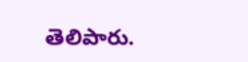తెలిపారు.